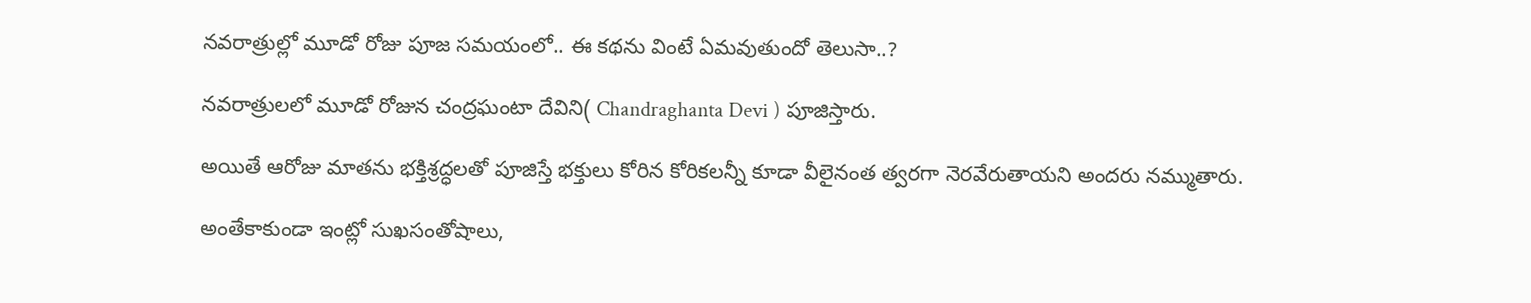నవరాత్రుల్లో మూడో రోజు పూజ సమయంలో.. ఈ కథను వింటే ఏమవుతుందో తెలుసా..?

నవరాత్రులలో మూడో రోజున చంద్రఘంటా దేవిని( Chandraghanta Devi ) పూజిస్తారు.

అయితే ఆరోజు మాతను భక్తిశ్రద్ధలతో పూజిస్తే భక్తులు కోరిన కోరికలన్నీ కూడా వీలైనంత త్వరగా నెరవేరుతాయని అందరు నమ్ముతారు.

అంతేకాకుండా ఇంట్లో సుఖసంతోషాలు,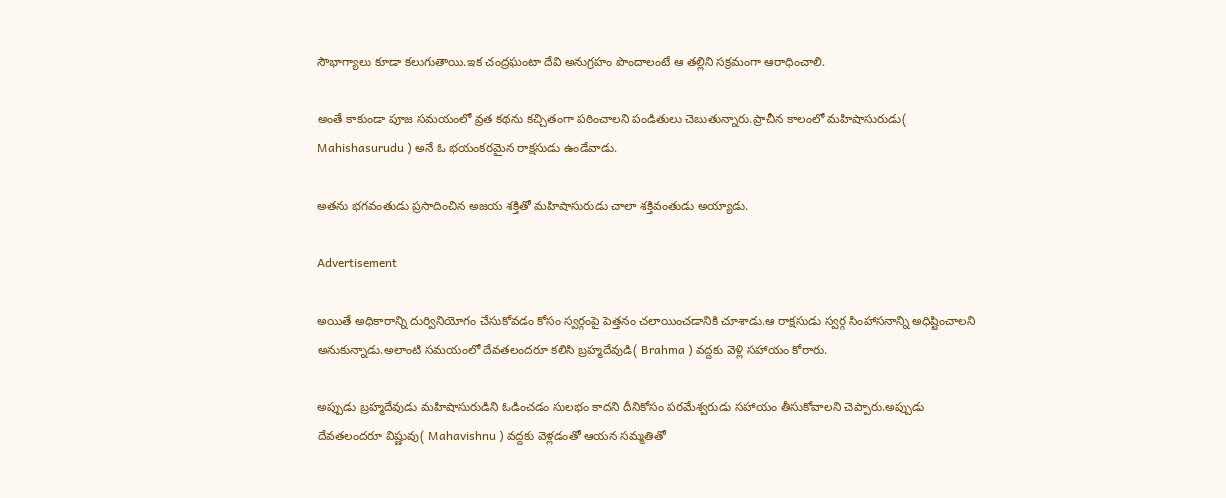సౌభాగ్యాలు కూడా కలుగుతాయి.ఇక చంద్రఘంటా దేవి అనుగ్రహం పొందాలంటే ఆ తల్లిని సక్రమంగా ఆరాధించాలి.

అంతే కాకుండా పూజ సమయంలో వ్రత కథను కచ్చితంగా పఠించాలని పండితులు చెబుతున్నారు.ప్రాచీన కాలంలో మహిషాసురుడు( Mahishasurudu ) అనే ఓ భయంకరమైన రాక్షసుడు ఉండేవాడు.

అతను భగవంతుడు ప్రసాదించిన అజయ శక్తితో మహిషాసురుడు చాలా శక్తివంతుడు అయ్యాడు.

Advertisement

అయితే అధికారాన్ని దుర్వినియోగం చేసుకోవడం కోసం స్వర్గంపై పెత్తనం చలాయించడానికి చూశాడు.ఆ రాక్షసుడు స్వర్గ సింహాసనాన్ని అధిష్టించాలని అనుకున్నాడు.అలాంటి సమయంలో దేవతలందరూ కలిసి బ్రహ్మదేవుడి( Brahma ) వద్దకు వెళ్లి సహాయం కోరారు.

అప్పుడు బ్రహ్మదేవుడు మహిషాసురుడిని ఓడించడం సులభం కాదని దీనికోసం పరమేశ్వరుడు సహాయం తీసుకోవాలని చెప్పారు.అప్పుడు దేవతలందరూ విష్ణువు( Mahavishnu ) వద్దకు వెళ్లడంతో ఆయన సమ్మతితో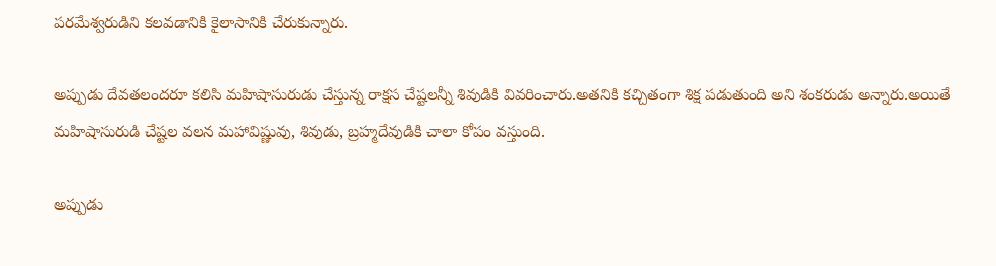పరమేశ్వరుడిని కలవడానికి కైలాసానికి చేరుకున్నారు.

అప్పుడు దేవతలందరూ కలిసి మహిషాసురుడు చేస్తున్న రాక్షస చేష్టలన్నీ శివుడికి వివరించారు.అతనికి కచ్చితంగా శిక్ష పడుతుంది అని శంకరుడు అన్నారు.అయితే మహిషాసురుడి చేష్టల వలన మహావిష్ణువు, శివుడు, బ్రహ్మదేవుడికి చాలా కోపం వస్తుంది.

అప్పుడు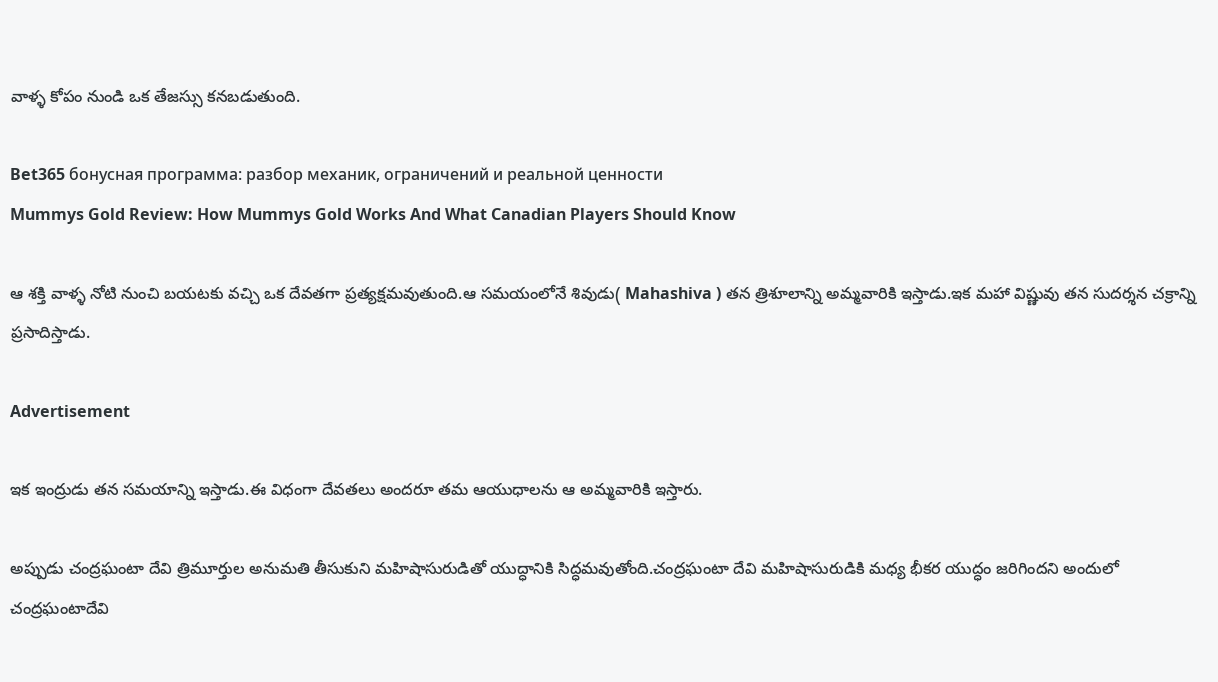వాళ్ళ కోపం నుండి ఒక తేజస్సు కనబడుతుంది.

Bet365 бонусная программа: разбор механик, ограничений и реальной ценности
Mummys Gold Review: How Mummys Gold Works And What Canadian Players Should Know

ఆ శక్తి వాళ్ళ నోటి నుంచి బయటకు వచ్చి ఒక దేవతగా ప్రత్యక్షమవుతుంది.ఆ సమయంలోనే శివుడు( Mahashiva ) తన త్రిశూలాన్ని అమ్మవారికి ఇస్తాడు.ఇక మహా విష్ణువు తన సుదర్శన చక్రాన్ని ప్రసాదిస్తాడు.

Advertisement

ఇక ఇంద్రుడు తన సమయాన్ని ఇస్తాడు.ఈ విధంగా దేవతలు అందరూ తమ ఆయుధాలను ఆ అమ్మవారికి ఇస్తారు.

అప్పుడు చంద్రఘంటా దేవి త్రిమూర్తుల అనుమతి తీసుకుని మహిషాసురుడితో యుద్ధానికి సిద్ధమవుతోంది.చంద్రఘంటా దేవి మహిషాసురుడికి మధ్య భీకర యుద్ధం జరిగిందని అందులో చంద్రఘంటాదేవి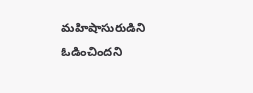మహిషాసురుడిని ఓడించిందని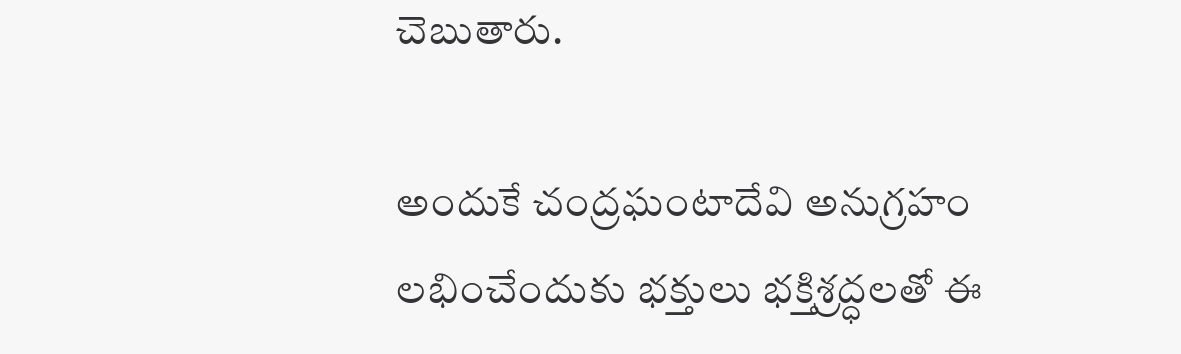చెబుతారు.

అందుకే చంద్రఘంటాదేవి అనుగ్రహం లభించేందుకు భక్తులు భక్తిశ్రద్ధలతో ఈ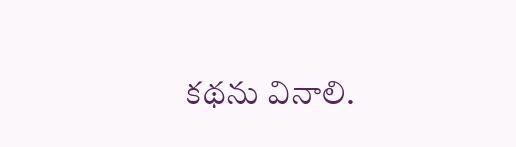కథను వినాలి.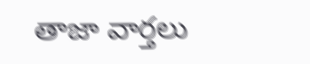తాజా వార్తలు